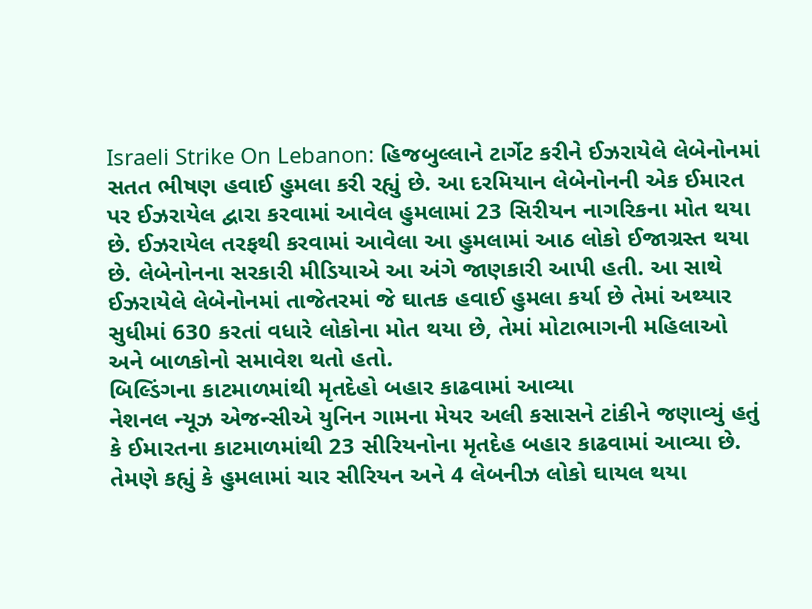Israeli Strike On Lebanon: હિજબુલ્લાને ટાર્ગેટ કરીને ઈઝરાયેલે લેબેનોનમાં સતત ભીષણ હવાઈ હુમલા કરી રહ્યું છે. આ દરમિયાન લેબેનોનની એક ઈમારત પર ઈઝરાયેલ દ્વારા કરવામાં આવેલ હુમલામાં 23 સિરીયન નાગરિકના મોત થયા છે. ઈઝરાયેલ તરફથી કરવામાં આવેલા આ હુમલામાં આઠ લોકો ઈજાગ્રસ્ત થયા છે. લેબેનોનના સરકારી મીડિયાએ આ અંગે જાણકારી આપી હતી. આ સાથે ઈઝરાયેલે લેબેનોનમાં તાજેતરમાં જે ઘાતક હવાઈ હુમલા કર્યા છે તેમાં અથ્યાર સુધીમાં 630 કરતાં વધારે લોકોના મોત થયા છે, તેમાં મોટાભાગની મહિલાઓ અને બાળકોનો સમાવેશ થતો હતો.
બિલ્ડિંગના કાટમાળમાંથી મૃતદેહો બહાર કાઢવામાં આવ્યા
નેશનલ ન્યૂઝ એજન્સીએ યુનિન ગામના મેયર અલી કસાસને ટાંકીને જણાવ્યું હતું કે ઈમારતના કાટમાળમાંથી 23 સીરિયનોના મૃતદેહ બહાર કાઢવામાં આવ્યા છે. તેમણે કહ્યું કે હુમલામાં ચાર સીરિયન અને 4 લેબનીઝ લોકો ઘાયલ થયા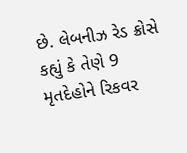છે. લેબનીઝ રેડ ક્રોસે કહ્યું કે તેણે 9 મૃતદેહોને રિકવર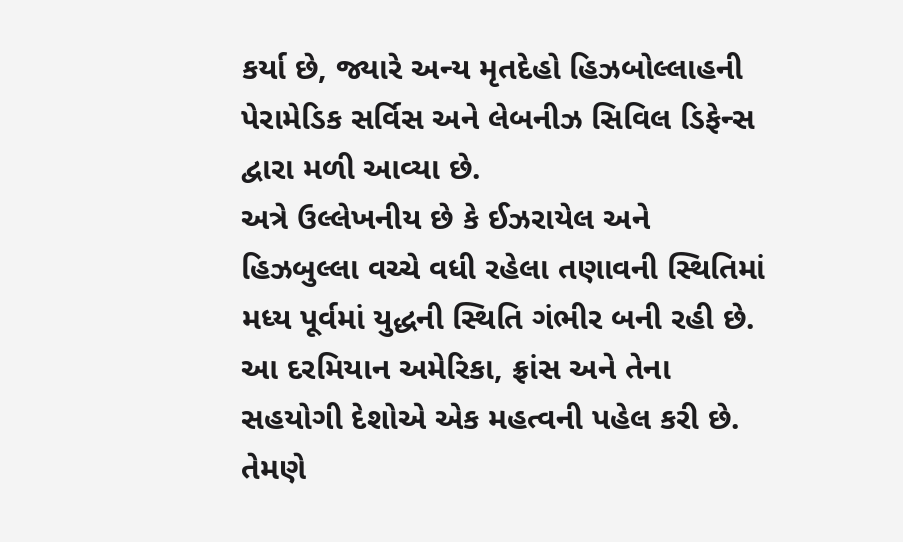કર્યા છે, જ્યારે અન્ય મૃતદેહો હિઝબોલ્લાહની પેરામેડિક સર્વિસ અને લેબનીઝ સિવિલ ડિફેન્સ દ્વારા મળી આવ્યા છે.
અત્રે ઉલ્લેખનીય છે કે ઈઝરાયેલ અને હિઝબુલ્લા વચ્ચે વધી રહેલા તણાવની સ્થિતિમાં મધ્ય પૂર્વમાં યુદ્ધની સ્થિતિ ગંભીર બની રહી છે. આ દરમિયાન અમેરિકા, ફ્રાંસ અને તેના સહયોગી દેશોએ એક મહત્વની પહેલ કરી છે. તેમણે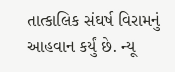તાત્કાલિક સંઘર્ષ વિરામનું આહવાન કર્યું છે. ન્યૂ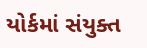યોર્કમાં સંયુક્ત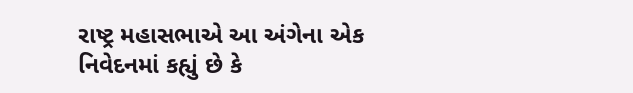રાષ્ટ્ર મહાસભાએ આ અંગેના એક નિવેદનમાં કહ્યું છે કે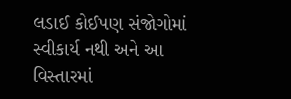લડાઈ કોઈપણ સંજોગોમાં સ્વીકાર્ય નથી અને આ વિસ્તારમાં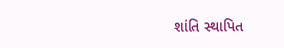શાંતિ સ્થાપિત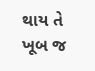થાય તે ખૂબ જ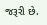જરૂરી છે.